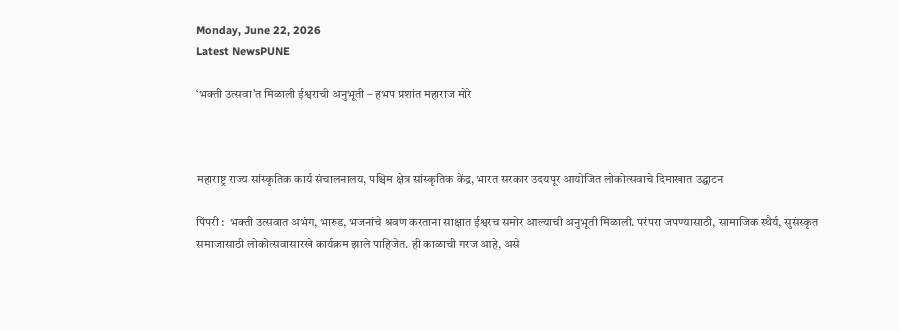Monday, June 22, 2026
Latest NewsPUNE

‘भक्ती उत्सवा’त मिळाली ईश्वराची अनुभूती – हभप प्रशांत महाराज मोरे



महाराष्ट्र राज्य सांस्कृतिक कार्य संचालनालय, पश्चिम क्षेत्र सांस्कृतिक केंद्र, भारत सरकार उदयपूर आयोजित लोकोत्सवाचे दिमाखात उद्घाटन

पिंपरी :  भक्ती उत्सवात अभंग, भारुड, भजनांचे श्रवण करताना साक्षात ईश्वरच समोर आल्याची अनुभूती मिळाली. परंपरा जपण्यासाठी, सामाजिक स्थैर्य, सुसंस्कृत समाजासाठी लोकोत्सवासारखे कार्यक्रम झाले पाहिजेत‌. ही काळाची गरज आहे, असे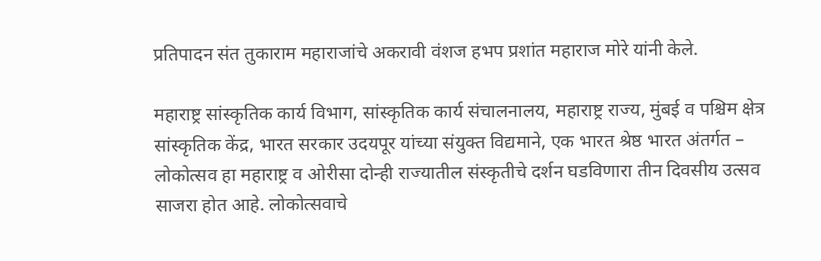प्रतिपादन संत तुकाराम महाराजांचे अकरावी वंशज हभप प्रशांत महाराज मोरे यांनी केले.

महाराष्ट्र सांस्कृतिक कार्य विभाग, सांस्कृतिक कार्य संचालनालय, महाराष्ट्र राज्य, मुंबई व पश्चिम क्षेत्र सांस्कृतिक केंद्र, भारत सरकार उदयपूर यांच्या संयुक्त विद्यमाने, एक भारत श्रेष्ठ भारत अंतर्गत – लोकोत्सव हा महाराष्ट्र व ओरीसा दोन्ही राज्यातील संस्कृतीचे दर्शन घडविणारा तीन दिवसीय उत्सव साजरा होत आहे. लोकोत्सवाचे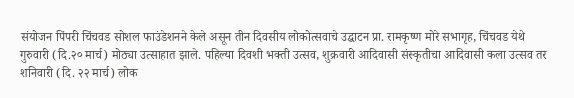संयोजन पिंपरी चिंचवड सोशल फाउंडेशनने केले असून तीन दिवसीय लोकोत्सवाचे उद्घाटन प्रा. रामकृष्ण मोरे सभागृह, चिंचवड येथे गुरुवारी (दि.२० मार्च) मोठ्या उत्साहात झाले. पहिल्या दिवशी भक्ती उत्सव, शुक्रवारी आदिवासी संस्कृतीचा आदिवासी कला उत्सव तर शनिवारी (दि. २२ मार्च) लोक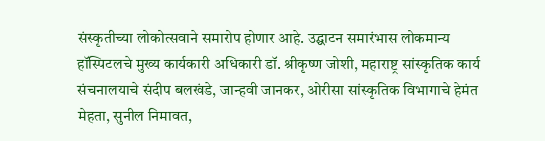संस्कृतीच्या लोकोत्सवाने समारोप होणार आहे. उद्घाटन समारंभास लोकमान्य हॉस्पिटलचे मुख्य कार्यकारी अधिकारी डॉ. श्रीकृष्ण जोशी, महाराष्ट्र सांस्कृतिक कार्य संचनालयाचे संदीप बलखंडे, जान्हवी जानकर, ओरीसा सांस्कृतिक विभागाचे हेमंत मेहता, सुनील निमावत,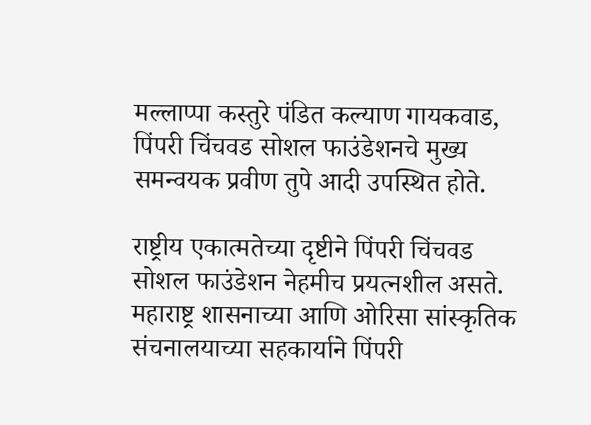मल्लाप्पा कस्तुरे पंडित कल्याण गायकवाड, पिंपरी चिंचवड सोशल फाउंडेशनचे मुख्य समन्वयक प्रवीण तुपे आदी उपस्थित होते.

राष्ट्रीय एकात्मतेच्या दृष्टीने पिंपरी चिंचवड सोशल फाउंडेशन नेहमीच प्रयत्नशील असते. महाराष्ट्र शासनाच्या आणि ओरिसा सांस्कृतिक संचनालयाच्या सहकार्याने पिंपरी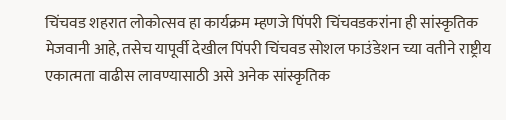चिंचवड शहरात लोकोत्सव हा कार्यक्रम म्हणजे पिंपरी चिंचवडकरांना ही सांस्कृतिक मेजवानी आहे, तसेच यापूर्वी देखील पिंपरी चिंचवड सोशल फाउंडेशन च्या वतीने राष्ट्रीय एकात्मता वाढीस लावण्यासाठी असे अनेक सांस्कृतिक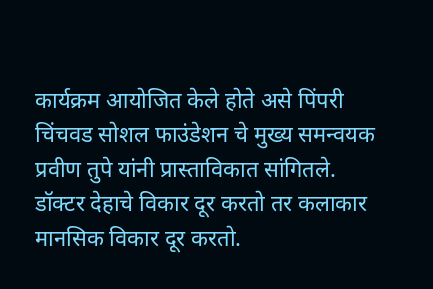कार्यक्रम आयोजित केले होते असे पिंपरी चिंचवड सोशल फाउंडेशन चे मुख्य समन्वयक प्रवीण तुपे यांनी प्रास्ताविकात सांगितले.
डॉक्टर देहाचे विकार दूर करतो तर कलाकार मानसिक विकार दूर करतो.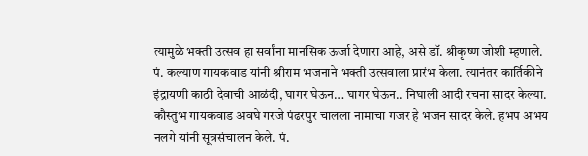त्यामुळे भक्ती उत्सव हा सर्वांना मानसिक ऊर्जा देणारा आहे, असे डॉ. श्रीकृष्ण जोशी म्हणाले.
पं. कल्याण गायकवाड यांनी श्रीराम भजनाने भक्ती उत्सवाला प्रारंभ केला. त्यानंतर कार्तिकीने इंद्रायणी काठी देवाची आळंदी, घागर घेऊन… घागर घेऊन.. निघाली आदी रचना सादर केल्या. कौस्तुभ गायकवाड अवघे गरजे पंढरपुर चालला नामाचा गजर हे भजन सादर केले. हभप अभय नलगे यांनी सूत्रसंचालन केले. पं.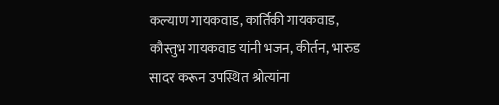कल्याण गायकवाड, कार्तिकी गायकवाड, कौस्तुभ गायकवाड यांनी भजन, कीर्तन, भारुड सादर करून उपस्थित श्रोत्यांना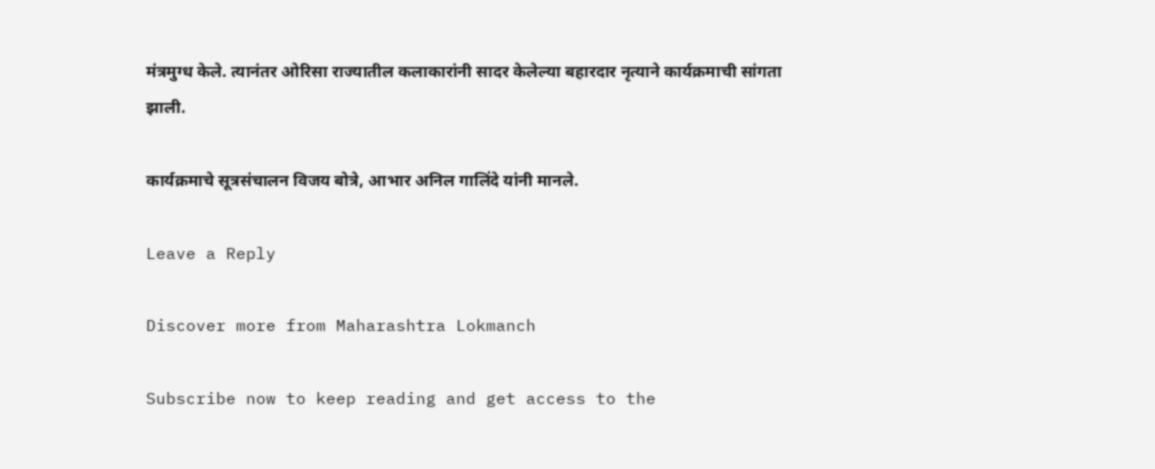मंत्रमुग्ध केले. त्यानंतर ओरिसा राज्यातील कलाकारांनी सादर केलेल्या बहारदार नृत्याने कार्यक्रमाची सांगता झाली.

कार्यक्रमाचे सूत्रसंचालन विजय बोत्रे, आभार अनिल गालिंदे यांनी मानले.

Leave a Reply

Discover more from Maharashtra Lokmanch

Subscribe now to keep reading and get access to the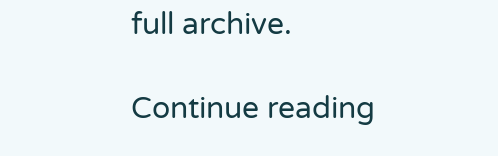full archive.

Continue reading